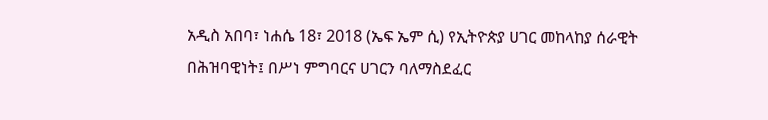አዲስ አበባ፣ ነሐሴ 18፣ 2018 (ኤፍ ኤም ሲ) የኢትዮጵያ ሀገር መከላከያ ሰራዊት በሕዝባዊነት፤ በሥነ ምግባርና ሀገርን ባለማስደፈር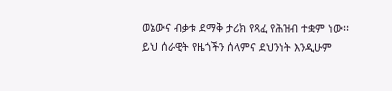ወኔውና ብቃቱ ደማቅ ታሪክ የጻፈ የሕዝብ ተቋም ነው፡፡
ይህ ሰራዊት የዜጎችን ሰላምና ደህንነት እንዲሁም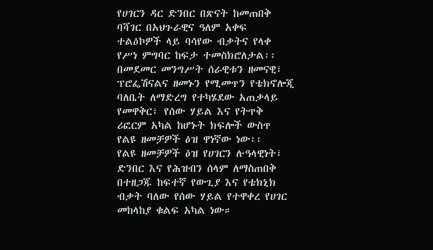የሀገርን ዳር ድንበር በጽናት ከመጠበቅ ባሻገር በአህጉራዊና ዓለም አቀፍ ተልዕኮዎች ላይ ባሳየው ብቃትና የላቀ የሥነ ምግባር ከፍታ ተመስክሮለታል፡፡
በመደመር መንግሥት ሰራዊቱን ዘመናዊ፣ ፕሮፌሽናልና ዘመኑን የሚመጥን የቴክኖሎጂ ባለቤት ለማድረግ የተካሄደው አጠቃላይ የመዋቅር፣ የሰው ሃይል እና የትጥቅ ሪፎርም አካል ከሆኑት ክፍሎች ውስጥ የልዩ ዘመቻዎች ዕዝ ዋነኛው ነው፡፡
የልዩ ዘመቻዎች ዕዝ የሀገርን ሉዓላዊነት፣ ድንበር እና የሕዝብን ሰላም ለማስጠበቅ በተዘጋጁ ከፍተኛ የውጊያ እና የቴክኒክ ብቃት ባለው የሰው ሃይል የተዋቀረ የሀገር መከላከያ ቁልፍ አካል ነው።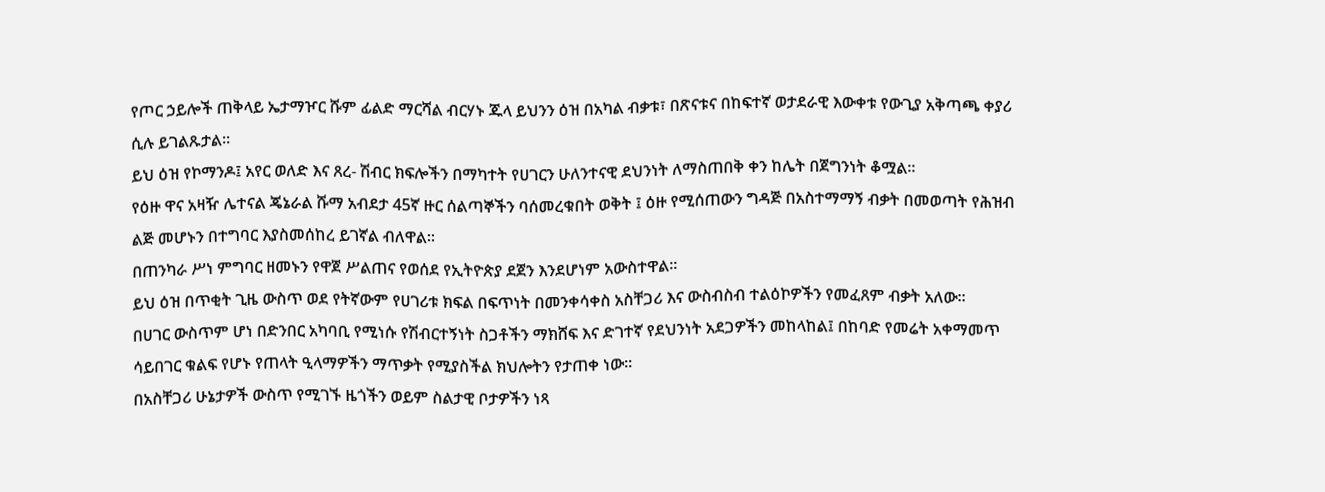የጦር ኃይሎች ጠቅላይ ኤታማዦር ሹም ፊልድ ማርሻል ብርሃኑ ጁላ ይህንን ዕዝ በአካል ብቃቱ፣ በጽናቱና በከፍተኛ ወታደራዊ እውቀቱ የውጊያ አቅጣጫ ቀያሪ ሲሉ ይገልጹታል፡፡
ይህ ዕዝ የኮማንዶ፤ አየር ወለድ እና ጸረ- ሽብር ክፍሎችን በማካተት የሀገርን ሁለንተናዊ ደህንነት ለማስጠበቅ ቀን ከሌት በጀግንነት ቆሟል፡፡
የዕዙ ዋና አዛዥ ሌተናል ጄኔራል ሹማ አብደታ 45ኛ ዙር ሰልጣኞችን ባሰመረቁበት ወቅት ፤ ዕዙ የሚሰጠውን ግዳጅ በአስተማማኝ ብቃት በመወጣት የሕዝብ ልጅ መሆኑን በተግባር እያስመሰከረ ይገኛል ብለዋል፡፡
በጠንካራ ሥነ ምግባር ዘመኑን የዋጀ ሥልጠና የወሰደ የኢትዮጵያ ደጀን እንደሆነም አውስተዋል፡፡
ይህ ዕዝ በጥቂት ጊዜ ውስጥ ወደ የትኛውም የሀገሪቱ ክፍል በፍጥነት በመንቀሳቀስ አስቸጋሪ እና ውስብስብ ተልዕኮዎችን የመፈጸም ብቃት አለው።
በሀገር ውስጥም ሆነ በድንበር አካባቢ የሚነሱ የሽብርተኝነት ስጋቶችን ማክሸፍ እና ድገተኛ የደህንነት አደጋዎችን መከላከል፤ በከባድ የመሬት አቀማመጥ ሳይበገር ቁልፍ የሆኑ የጠላት ዒላማዎችን ማጥቃት የሚያስችል ክህሎትን የታጠቀ ነው፡፡
በአስቸጋሪ ሁኔታዎች ውስጥ የሚገኙ ዜጎችን ወይም ስልታዊ ቦታዎችን ነጻ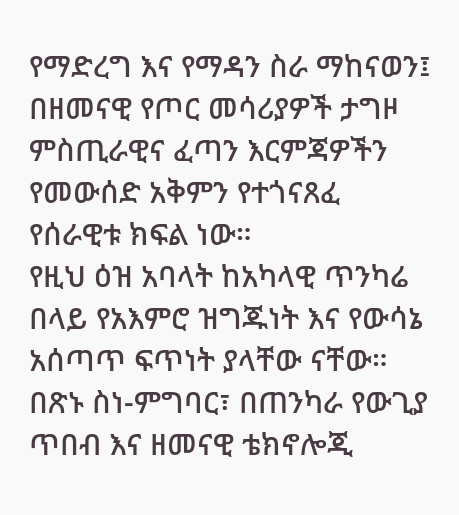የማድረግ እና የማዳን ስራ ማከናወን፤ በዘመናዊ የጦር መሳሪያዎች ታግዞ ምስጢራዊና ፈጣን እርምጃዎችን የመውሰድ አቅምን የተጎናጸፈ የሰራዊቱ ክፍል ነው።
የዚህ ዕዝ አባላት ከአካላዊ ጥንካሬ በላይ የአእምሮ ዝግጁነት እና የውሳኔ አሰጣጥ ፍጥነት ያላቸው ናቸው።
በጽኑ ስነ-ምግባር፣ በጠንካራ የውጊያ ጥበብ እና ዘመናዊ ቴክኖሎጂ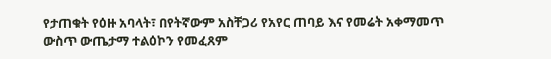የታጠቁት የዕዙ አባላት፣ በየትኛውም አስቸጋሪ የአየር ጠባይ እና የመሬት አቀማመጥ ውስጥ ውጤታማ ተልዕኮን የመፈጸም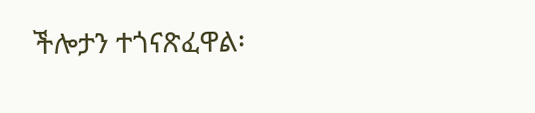ችሎታን ተጎናጽፈዋል፡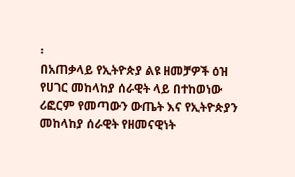፡
በአጠቃላይ የኢትዮጵያ ልዩ ዘመቻዎች ዕዝ የሀገር መከላከያ ሰራዊት ላይ በተከወነው ሪፎርም የመጣውን ውጤት እና የኢትዮጵያን መከላከያ ሰራዊት የዘመናዊነት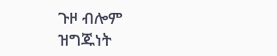ጉዞ ብሎም ዝግጁነት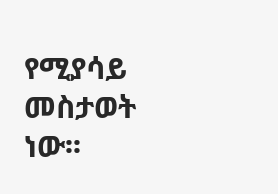የሚያሳይ መስታወት ነው፡፡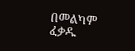በመልካም ፈቃዱ